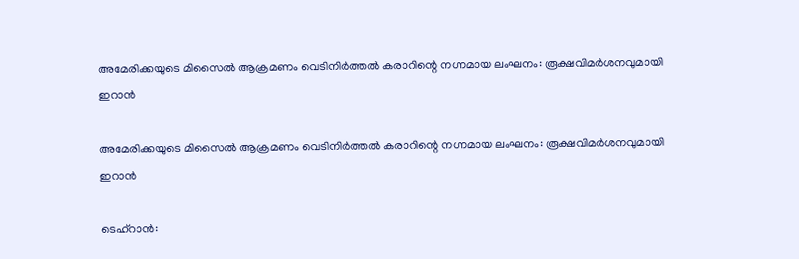അമേരിക്കയുടെ മിസൈല്‍ ആക്രമണം വെടിനിര്‍ത്തല്‍ കരാറിന്റെ നഗ്നമായ ലംഘനം: രൂക്ഷവിമര്‍ശനവുമായി ഇറാന്‍

അമേരിക്കയുടെ മിസൈല്‍ ആക്രമണം വെടിനിര്‍ത്തല്‍ കരാറിന്റെ നഗ്നമായ ലംഘനം: രൂക്ഷവിമര്‍ശനവുമായി ഇറാന്‍

ടെഹ്‌റാന്‍: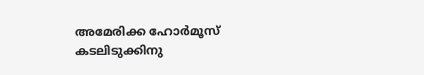അമേരിക്ക ഹോര്‍മൂസ് കടലിടുക്കിനു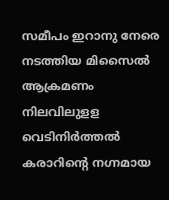സമീപം ഇറാനു നേരെ നടത്തിയ മിസൈല്‍ ആക്രമണം നിലവിലുളള വെടിനിര്‍ത്തല്‍ കരാറിന്റെ നഗ്നമായ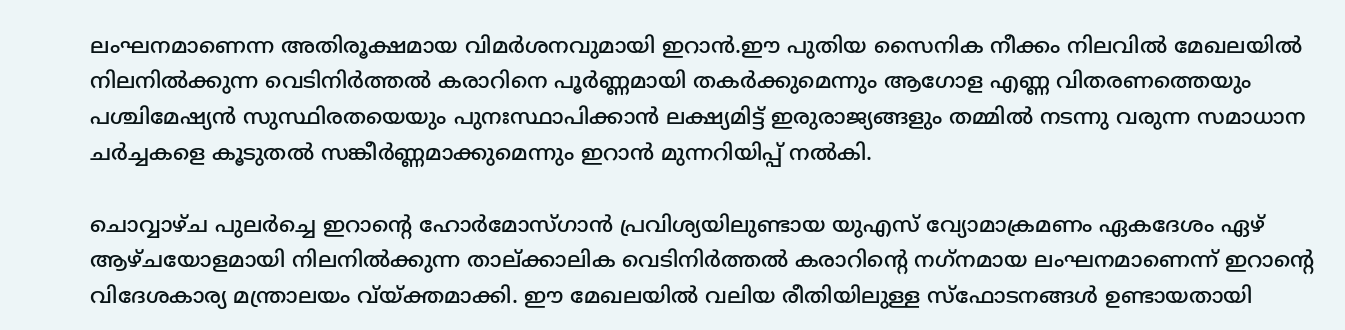ലംഘനമാണെന്ന അതിരൂക്ഷമായ വിമര്‍ശനവുമായി ഇറാന്‍.ഈ പുതിയ സൈനിക നീക്കം നിലവില്‍ മേഖലയില്‍ നിലനില്‍ക്കുന്ന വെടിനിര്‍ത്തല്‍ കരാറിനെ പൂര്‍ണ്ണമായി തകര്‍ക്കുമെന്നും ആഗോള എണ്ണ വിതരണത്തെയും പശ്ചിമേഷ്യന്‍ സുസ്ഥിരതയെയും പുനഃസ്ഥാപിക്കാന്‍ ലക്ഷ്യമിട്ട് ഇരുരാജ്യങ്ങളും തമ്മില്‍ നടന്നു വരുന്ന സമാധാന ചര്‍ച്ചകളെ കൂടുതല്‍ സങ്കീര്‍ണ്ണമാക്കുമെന്നും ഇറാന്‍ മുന്നറിയിപ്പ് നല്‍കി.

ചൊവ്വാഴ്ച പുലര്‍ച്ചെ ഇറാന്റെ ഹോര്‍മോസ്ഗാന്‍ പ്രവിശ്യയിലുണ്ടായ യുഎസ് വ്യോമാക്രമണം ഏകദേശം ഏഴ് ആഴ്ചയോളമായി നിലനില്‍ക്കുന്ന താല്ക്കാലിക വെടിനിര്‍ത്തല്‍ കരാറിന്റെ നഗ്‌നമായ ലംഘനമാണെന്ന് ഇറാന്റെ വിദേശകാര്യ മന്ത്രാലയം വ്യ്ക്തമാക്കി. ഈ മേഖലയില്‍ വലിയ രീതിയിലുള്ള സ്‌ഫോടനങ്ങള്‍ ഉണ്ടായതായി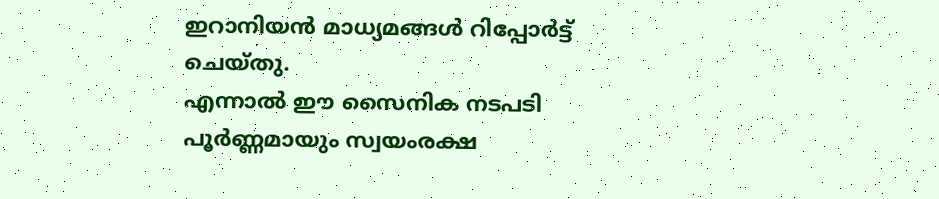ഇറാനിയന്‍ മാധ്യമങ്ങള്‍ റിപ്പോര്‍ട്ട് ചെയ്തു.
എന്നാല്‍ ഈ സൈനിക നടപടി പൂര്‍ണ്ണമായും സ്വയംരക്ഷ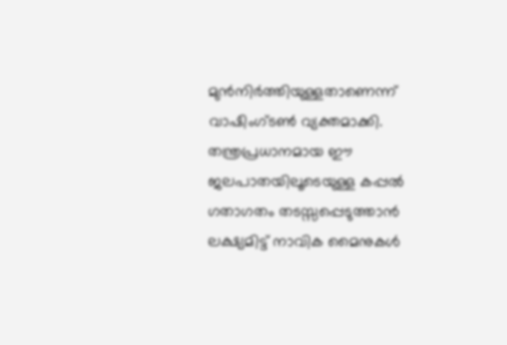മുന്‍നിര്‍ത്തിയുള്ളതാണെന്ന് വാഷിംഗ്ടണ്‍ വ്യക്തമാക്കി. തന്ത്രപ്രധാനമായ ഈ ജലപാതയിലൂടെയുള്ള കപ്പല്‍ ഗതാഗതം തടസ്സപ്പെടുത്താന്‍ ലക്ഷ്യമിട്ട് നാവിക മൈനുകള്‍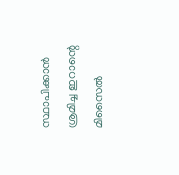സ്ഥാപിക്കാന്‍ ശ്രമിച്ച ഇറാന്റെ മിസൈല്‍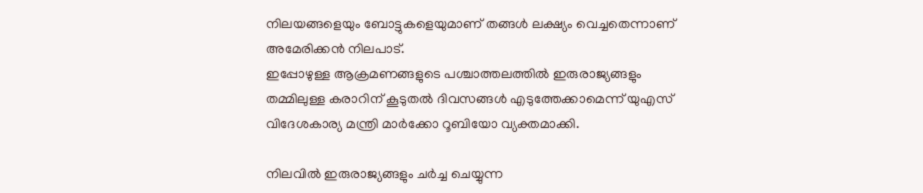നിലയങ്ങളെയും ബോട്ടുകളെയുമാണ് തങ്ങള്‍ ലക്ഷ്യം വെച്ചതെന്നാണ് അമേരിക്കന്‍ നിലപാട്.
ഇപ്പോഴുള്ള ആക്രമണങ്ങളുടെ പശ്ചാത്തലത്തില്‍ ഇരുരാജ്യങ്ങളും തമ്മിലുള്ള കരാറിന് കൂടുതല്‍ ദിവസങ്ങള്‍ എടുത്തേക്കാമെന്ന് യുഎസ് വിദേശകാര്യ മന്ത്രി മാര്‍ക്കോ റൂബിയോ വ്യക്തമാക്കി.

നിലവില്‍ ഇരുരാജ്യങ്ങളും ചര്‍ച്ച ചെയ്യുന്ന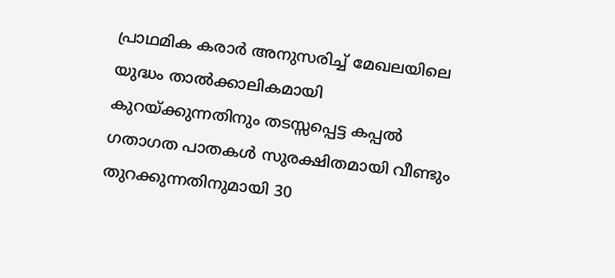പ്രാഥമിക കരാര്‍ അനുസരിച്ച് മേഖലയിലെ യുദ്ധം താല്‍ക്കാലികമായി കുറയ്ക്കുന്നതിനും തടസ്സപ്പെട്ട കപ്പല്‍ ഗതാഗത പാതകള്‍ സുരക്ഷിതമായി വീണ്ടും തുറക്കുന്നതിനുമായി 30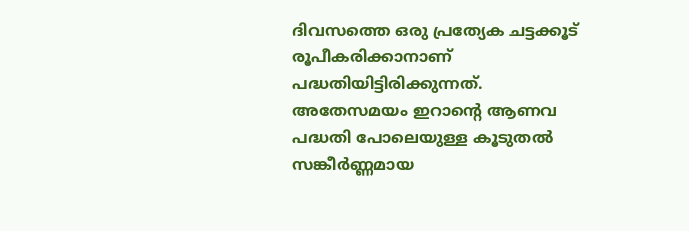ദിവസത്തെ ഒരു പ്രത്യേക ചട്ടക്കൂട് രൂപീകരിക്കാനാണ് പദ്ധതിയിട്ടിരിക്കുന്നത്. അതേസമയം ഇറാന്റെ ആണവ പദ്ധതി പോലെയുള്ള കൂടുതല്‍ സങ്കീര്‍ണ്ണമായ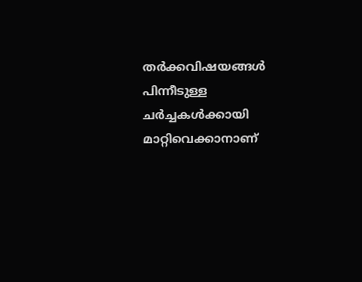തര്‍ക്കവിഷയങ്ങള്‍ പിന്നീടുള്ള ചര്‍ച്ചകള്‍ക്കായി മാറ്റിവെക്കാനാണ്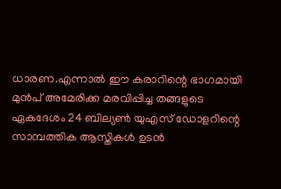ധാരണ.എന്നാല്‍ ഈ കരാറിന്റെ ഭാഗമായി മുന്‍പ് അമേരിക്ക മരവിപ്പിച്ച തങ്ങളുടെ ഏകദേശം 24 ബില്യണ്‍ യുഎസ് ഡോളറിന്റെ സാമ്പത്തിക ആസ്തികള്‍ ഉടന്‍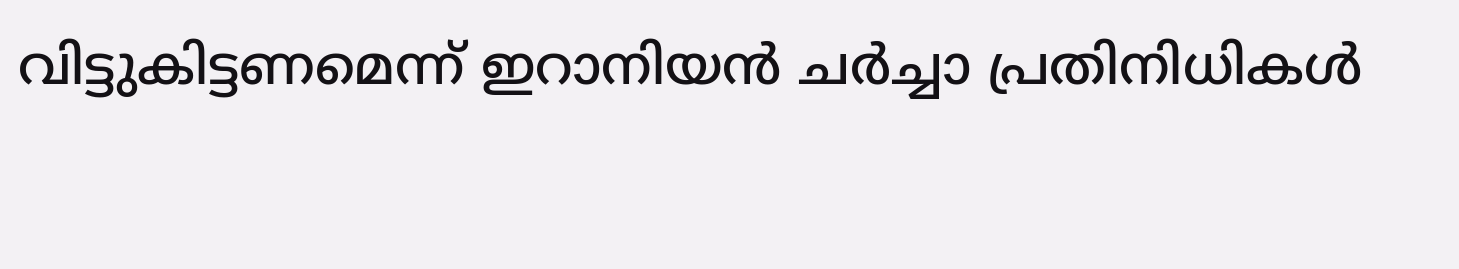വിട്ടുകിട്ടണമെന്ന് ഇറാനിയന്‍ ചര്‍ച്ചാ പ്രതിനിധികള്‍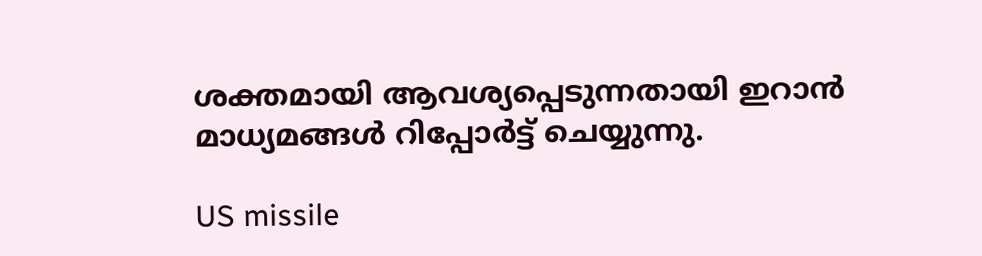ശക്തമായി ആവശ്യപ്പെടുന്നതായി ഇറാന്‍ മാധ്യമങ്ങള്‍ റിപ്പോര്‍ട്ട് ചെയ്യുന്നു.

US missile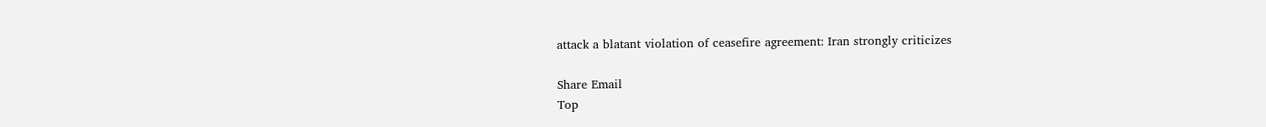attack a blatant violation of ceasefire agreement: Iran strongly criticizes

Share Email
Top